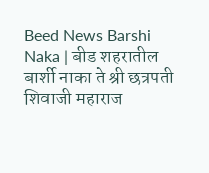Beed News Barshi Naka | बीड शहरातील बार्शी नाका ते श्री छत्रपती शिवाजी महाराज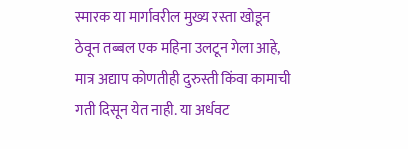स्मारक या मार्गावरील मुख्य रस्ता खोडून ठेवून तब्बल एक महिना उलटून गेला आहे, मात्र अद्याप कोणतीही दुरुस्ती किंवा कामाची गती दिसून येत नाही. या अर्धवट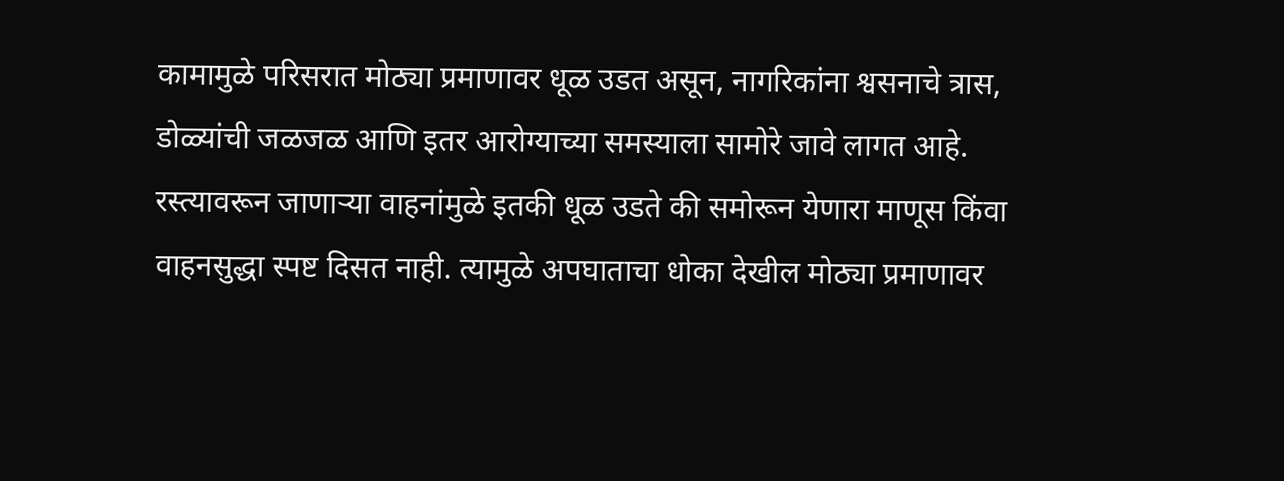कामामुळे परिसरात मोठ्या प्रमाणावर धूळ उडत असून, नागरिकांना श्वसनाचे त्रास, डोळ्यांची जळजळ आणि इतर आरोग्याच्या समस्याला सामोरे जावे लागत आहे.
रस्त्यावरून जाणाऱ्या वाहनांमुळे इतकी धूळ उडते की समोरून येणारा माणूस किंवा वाहनसुद्धा स्पष्ट दिसत नाही. त्यामुळे अपघाताचा धोका देखील मोठ्या प्रमाणावर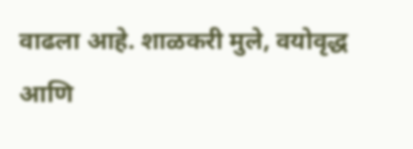वाढला आहे. शाळकरी मुले, वयोवृद्ध आणि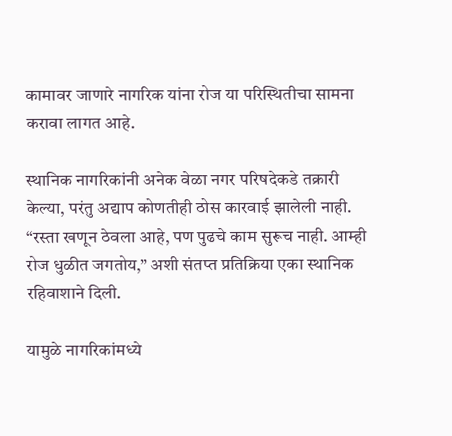कामावर जाणारे नागरिक यांना रोज या परिस्थितीचा सामना करावा लागत आहे.

स्थानिक नागरिकांनी अनेक वेळा नगर परिषदेकडे तक्रारी केल्या, परंतु अद्याप कोणतीही ठोस कारवाई झालेली नाही. “रस्ता खणून ठेवला आहे, पण पुढचे काम सुरूच नाही. आम्ही रोज धुळीत जगतोय,” अशी संतप्त प्रतिक्रिया एका स्थानिक रहिवाशाने दिली.

यामुळे नागरिकांमध्ये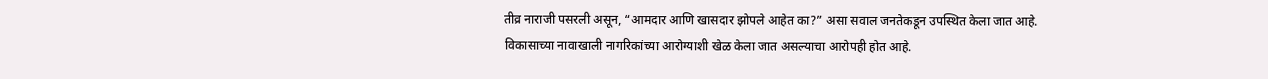तीव्र नाराजी पसरली असून, “आमदार आणि खासदार झोपले आहेत का?” असा सवाल जनतेकडून उपस्थित केला जात आहे. विकासाच्या नावाखाली नागरिकांच्या आरोग्याशी खेळ केला जात असल्याचा आरोपही होत आहे.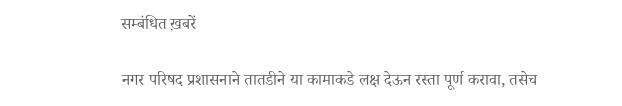सम्बंधित ख़बरें

नगर परिषद प्रशासनाने तातडीने या कामाकडे लक्ष देऊन रस्ता पूर्ण करावा, तसेच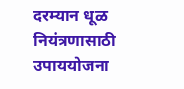दरम्यान धूळ नियंत्रणासाठी उपाययोजना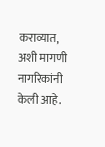कराव्यात, अशी मागणी नागरिकांनी केली आहे.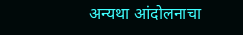अन्यथा आंदोलनाचा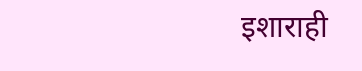इशाराही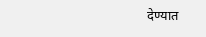देण्यात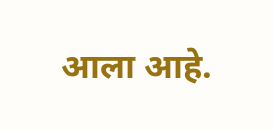आला आहे.